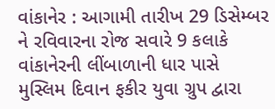વાંકાનેર : આગામી તારીખ 29 ડિસેમ્બર ને રવિવારના રોજ સવારે 9 કલાકે વાંકાનેરની લીંબાળાની ધાર પાસે મુસ્લિમ દિવાન ફકીર યુવા ગ્રુપ દ્વારા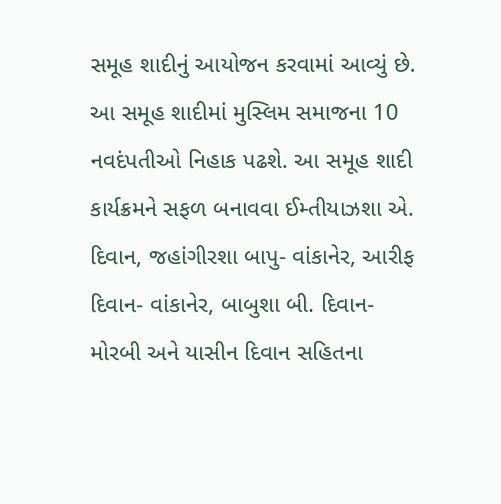સમૂહ શાદીનું આયોજન કરવામાં આવ્યું છે. આ સમૂહ શાદીમાં મુસ્લિમ સમાજના 10 નવદંપતીઓ નિહાક પઢશે. આ સમૂહ શાદી કાર્યક્રમને સફળ બનાવવા ઈમ્તીયાઝશા એ. દિવાન, જહાંગીરશા બાપુ- વાંકાનેર, આરીફ દિવાન- વાંકાનેર, બાબુશા બી. દિવાન- મોરબી અને યાસીન દિવાન સહિતના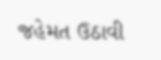જહેમત ઉઠાવી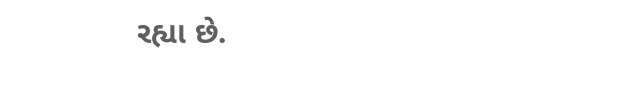રહ્યા છે.